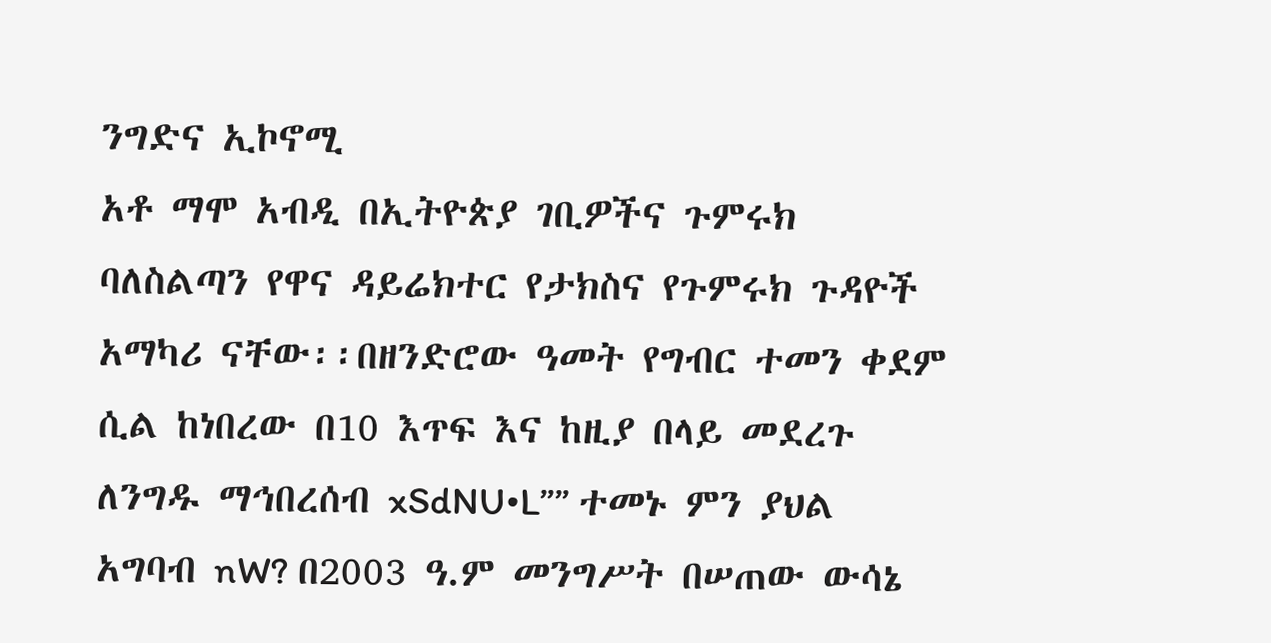ንግድና ኢኮኖሚ
አቶ ማሞ አብዲ በኢትዮጵያ ገቢዎችና ጉምሩክ ባለስልጣን የዋና ዳይሬክተር የታክስና የጉምሩክ ጉዳዮች አማካሪ ናቸው፡፡በዘንድሮው ዓመት የግብር ተመን ቀደም ሲል ከነበረው በ10 እጥፍ እና ከዚያ በላይ መደረጉ ለንግዱ ማኅበረሰብ xSdNU•L”” ተመኑ ምን ያህል አግባብ nW? በ2003 ዓ.ም መንግሥት በሠጠው ውሳኔ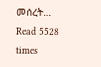መሰረት…
Read 5528 times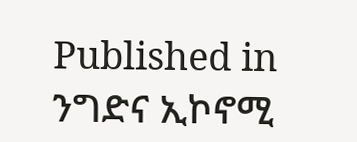Published in
ንግድና ኢኮኖሚ